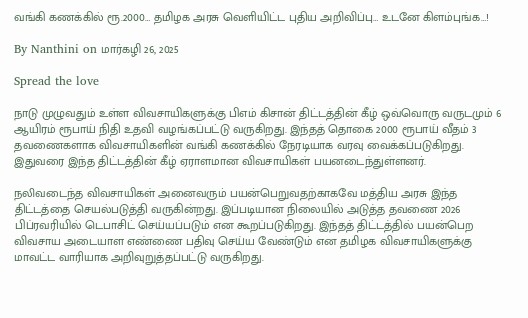வங்கி கணக்கில் ரூ.2000… தமிழக அரசு வெளியிட்ட புதிய அறிவிப்பு… உடனே கிளம்புங்க…!

By Nanthini on மார்கழி 26, 2025

Spread the love

நாடு முழுவதும் உள்ள விவசாயிகளுக்கு பிஎம் கிசான் திட்டத்தின் கீழ் ஒவ்வொரு வருடமும் 6 ஆயிரம் ரூபாய் நிதி உதவி வழங்கப்பட்டு வருகிறது. இந்தத் தொகை 2000 ரூபாய் வீதம் 3 தவணைகளாக விவசாயிகளின் வங்கி கணக்கில் நேரடியாக வரவு வைக்கப்படுகிறது. இதுவரை இந்த திட்டத்தின் கீழ் ஏராளமான விவசாயிகள் பயனடைந்துள்ளனர்.

நலிவடைந்த விவசாயிகள் அனைவரும் பயன்பெறுவதற்காகவே மத்திய அரசு இந்த திட்டத்தை செயல்படுத்தி வருகின்றது. இப்படியான நிலையில் அடுத்த தவணை 2026 பிப்ரவரியில் டெபாசிட் செய்யப்படும் என கூறப்படுகிறது. இந்தத் திட்டத்தில் பயன்பெற விவசாய அடையாள எண்ணை பதிவு செய்ய வேண்டும் என தமிழக விவசாயிகளுக்கு மாவட்ட வாரியாக அறிவுறுத்தப்பட்டு வருகிறது.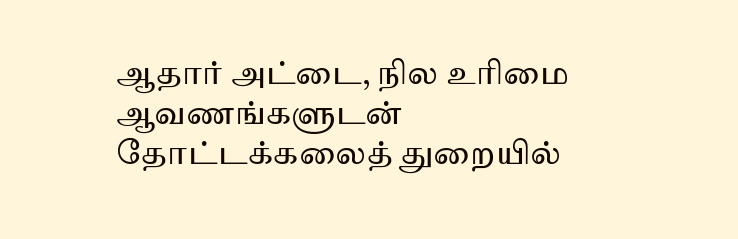ஆதார் அட்டை, நில உரிமை ஆவணங்களுடன் தோட்டக்கலைத் துறையில்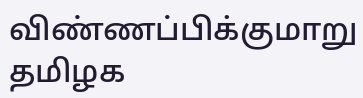விண்ணப்பிக்குமாறு தமிழக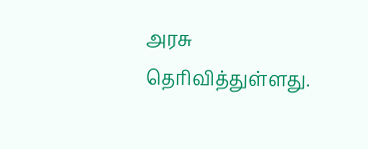அரசு தெரிவித்துள்ளது.